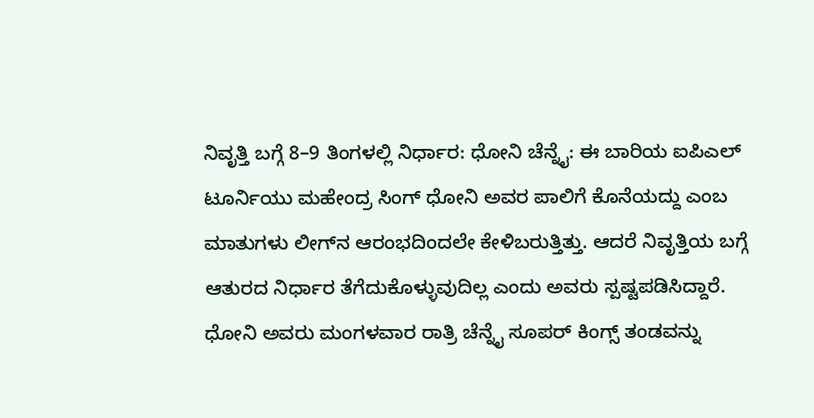ನಿವೃತ್ತಿ ಬಗ್ಗೆ 8–9 ತಿಂಗಳಲ್ಲಿ ನಿರ್ಧಾರ: ಧೋನಿ ಚೆನ್ನೈ: ಈ ಬಾರಿಯ ಐಪಿಎಲ್‌ ಟೂರ್ನಿಯು ಮಹೇಂದ್ರ ಸಿಂಗ್‌ ಧೋನಿ ಅವರ ಪಾಲಿಗೆ ಕೊನೆಯದ್ದು ಎಂಬ ಮಾತುಗಳು ಲೀಗ್‌ನ ಆರಂಭದಿಂದಲೇ ಕೇಳಿಬರುತ್ತಿತ್ತು. ಆದರೆ ನಿವೃತ್ತಿಯ ಬಗ್ಗೆ ಆತುರದ ನಿರ್ಧಾರ ತೆಗೆದುಕೊಳ್ಳುವುದಿಲ್ಲ ಎಂದು ಅವರು ಸ್ಪಷ್ಟಪಡಿಸಿದ್ದಾರೆ. ಧೋನಿ ಅವರು ಮಂಗಳವಾರ ರಾತ್ರಿ ಚೆನ್ನೈ ಸೂಪರ್‌ ಕಿಂಗ್ಸ್‌ ತಂಡವನ್ನು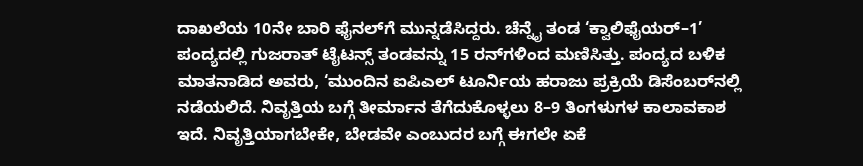ದಾಖಲೆಯ 10ನೇ ಬಾರಿ ಫೈನಲ್‌ಗೆ ಮುನ್ನಡೆಸಿದ್ದರು. ಚೆನ್ನೈ ತಂಡ ‘ಕ್ವಾಲಿಫೈಯರ್‌–1’ ಪಂದ್ಯದಲ್ಲಿ ಗುಜರಾತ್‌ ಟೈಟನ್ಸ್‌ ತಂಡವನ್ನು 15 ರನ್‌ಗಳಿಂದ ಮಣಿಸಿತ್ತು. ಪಂದ್ಯದ ಬಳಿಕ ಮಾತನಾಡಿದ ಅವರು, ‘ಮುಂದಿನ ಐಪಿಎಲ್‌ ಟೂರ್ನಿಯ ಹರಾಜು ಪ್ರಕ್ರಿಯೆ ಡಿಸೆಂಬರ್‌ನಲ್ಲಿ ನಡೆಯಲಿದೆ. ನಿವೃತ್ತಿಯ ಬಗ್ಗೆ ತೀರ್ಮಾನ ತೆಗೆದುಕೊಳ್ಳಲು 8–9 ತಿಂಗಳುಗಳ ಕಾಲಾವಕಾಶ ಇದೆ. ನಿವೃತ್ತಿಯಾಗಬೇಕೇ, ಬೇಡವೇ ಎಂಬುದರ ಬಗ್ಗೆ ಈಗಲೇ ಏಕೆ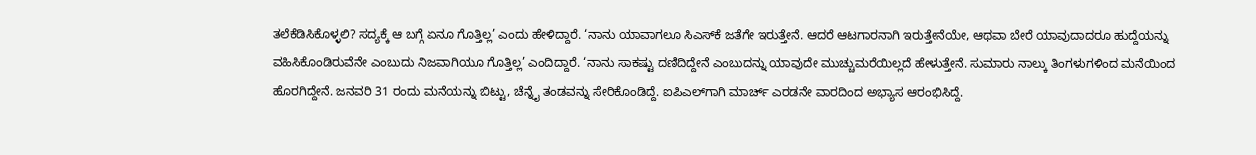ತಲೆಕೆಡಿಸಿಕೊಳ್ಳಲಿ? ಸದ್ಯಕ್ಕೆ ಆ ಬಗ್ಗೆ ಏನೂ ಗೊತ್ತಿಲ್ಲ’ ಎಂದು ಹೇಳಿದ್ದಾರೆ. ‘ನಾನು ಯಾವಾಗಲೂ ಸಿಎಸ್‌ಕೆ ಜತೆಗೇ ಇರುತ್ತೇನೆ. ಆದರೆ ಆಟಗಾರನಾಗಿ ಇರುತ್ತೇನೆಯೇ, ಆಥವಾ ಬೇರೆ ಯಾವುದಾದರೂ ಹುದ್ದೆಯನ್ನು ವಹಿಸಿಕೊಂಡಿರುವೆನೇ ಎಂಬುದು ನಿಜವಾಗಿಯೂ ಗೊತ್ತಿಲ್ಲ’ ಎಂದಿದ್ದಾರೆ. ‘ನಾನು ಸಾಕಷ್ಟು ದಣಿದಿದ್ದೇನೆ ಎಂಬುದನ್ನು ಯಾವುದೇ ಮುಚ್ಚುಮರೆಯಿಲ್ಲದೆ ಹೇಳುತ್ತೇನೆ. ಸುಮಾರು ನಾಲ್ಕು ತಿಂಗಳುಗಳಿಂದ ಮನೆಯಿಂದ ಹೊರಗಿದ್ದೇನೆ. ಜನವರಿ 31 ರಂದು ಮನೆಯನ್ನು ಬಿಟ್ಟು, ಚೆನ್ನೈ ತಂಡವನ್ನು ಸೇರಿಕೊಂಡಿದ್ದೆ. ಐಪಿಎಲ್‌ಗಾಗಿ ಮಾರ್ಚ್‌ ಎರಡನೇ ವಾರದಿಂದ ಅಭ್ಯಾಸ ಆರಂಭಿಸಿದ್ದೆ.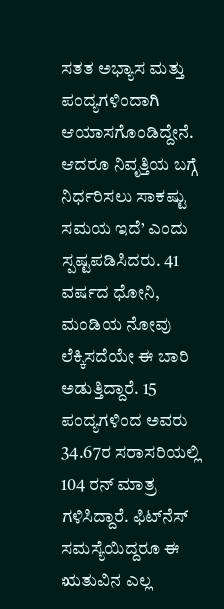ಸತತ ಅಭ್ಯಾಸ ಮತ್ತು ಪಂದ್ಯಗಳಿಂದಾಗಿ ಆಯಾಸಗೊಂಡಿದ್ದೇನೆ. ಆದರೂ ನಿವೃತ್ತಿಯ ಬಗ್ಗೆ ನಿರ್ಧರಿಸಲು ಸಾಕಷ್ಟು ಸಮಯ ಇದೆ’ ಎಂದು ಸ್ಪಷ್ಟಪಡಿಸಿದರು. 41 ವರ್ಷದ ಧೋನಿ, ಮಂಡಿಯ ನೋವು ಲೆಕ್ಕಿಸದೆಯೇ ಈ ಬಾರಿ ಅಡುತ್ತಿದ್ದಾರೆ. 15 ಪಂದ್ಯಗಳಿಂದ ಅವರು 34.67ರ ಸರಾಸರಿಯಲ್ಲಿ 104 ರನ್‌ ಮಾತ್ರ ಗಳಿಸಿದ್ದಾರೆ. ಫಿಟ್‌ನೆಸ್‌ ಸಮಸ್ಯೆಯಿದ್ದರೂ ಈ ಋತುವಿನ ಎಲ್ಲ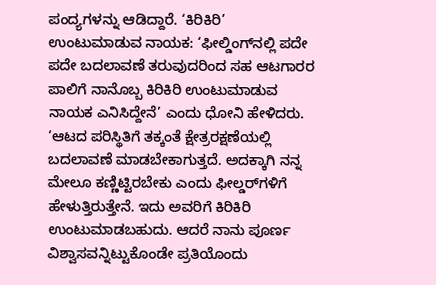ಪಂದ್ಯಗಳನ್ನು ಆಡಿದ್ದಾರೆ. ‘ಕಿರಿಕಿರಿ’ ಉಂಟುಮಾಡುವ ನಾಯಕ: ‘ಫೀಲ್ಡಿಂಗ್‌ನಲ್ಲಿ ಪದೇ ಪದೇ ಬದಲಾವಣೆ ತರುವುದರಿಂದ ಸಹ ಆಟಗಾರರ ಪಾಲಿಗೆ ನಾನೊಬ್ಬ ಕಿರಿಕಿರಿ ಉಂಟುಮಾಡುವ ನಾಯಕ ಎನಿಸಿದ್ದೇನೆ’ ಎಂದು ಧೋನಿ ಹೇಳಿದರು. ‘ಆಟದ ಪರಿಸ್ಥಿತಿಗೆ ತಕ್ಕಂತೆ ಕ್ಷೇತ್ರರಕ್ಷಣೆಯಲ್ಲಿ ಬದಲಾವಣೆ ಮಾಡಬೇಕಾಗುತ್ತದೆ. ಅದಕ್ಕಾಗಿ ನನ್ನ ಮೇಲೂ ಕಣ್ಣಿಟ್ಟಿರಬೇಕು ಎಂದು ಫೀಲ್ಡರ್‌ಗಳಿಗೆ ಹೇಳುತ್ತಿರುತ್ತೇನೆ. ಇದು ಅವರಿಗೆ ಕಿರಿಕಿರಿ ಉಂಟುಮಾಡಬಹುದು. ಆದರೆ ನಾನು ಪೂರ್ಣ ವಿಶ್ವಾಸವನ್ನಿಟ್ಟುಕೊಂಡೇ ಪ್ರತಿಯೊಂದು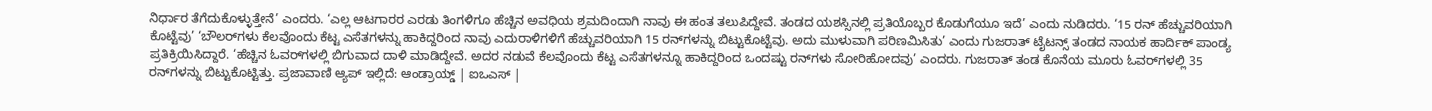ನಿರ್ಧಾರ ತೆಗೆದುಕೊಳ್ಳುತ್ತೇನೆ’ ಎಂದರು. ‘ಎಲ್ಲ ಆಟಗಾರರ ಎರಡು ತಿಂಗಳಿಗೂ ಹೆಚ್ಚಿನ ಅವಧಿಯ ಶ್ರಮದಿಂದಾಗಿ ನಾವು ಈ ಹಂತ ತಲುಪಿದ್ದೇವೆ. ತಂಡದ ಯಶಸ್ಸಿನಲ್ಲಿ ಪ್ರತಿಯೊಬ್ಬರ ಕೊಡುಗೆಯೂ ಇದೆ’ ಎಂದು ನುಡಿದರು. ‘15 ರನ್ ಹೆಚ್ಚುವರಿಯಾಗಿ ಕೊಟ್ಟೆವು’ ‘ಬೌಲರ್‌ಗಳು ಕೆಲವೊಂದು ಕೆಟ್ಟ ಎಸೆತಗಳನ್ನು ಹಾಕಿದ್ದರಿಂದ ನಾವು ಎದುರಾಳಿಗಳಿಗೆ ಹೆಚ್ಚುವರಿಯಾಗಿ 15 ರನ್‌ಗಳನ್ನು ಬಿಟ್ಟುಕೊಟ್ಟೆವು. ಅದು ಮುಳುವಾಗಿ ಪರಿಣಮಿಸಿತು’ ಎಂದು ಗುಜರಾತ್‌ ಟೈಟನ್ಸ್‌ ತಂಡದ ನಾಯಕ ಹಾರ್ದಿಕ್‌ ಪಾಂಡ್ಯ ಪ್ರತಿಕ್ರಿಯಿಸಿದ್ದಾರೆ. ‘ಹೆಚ್ಚಿನ ಓವರ್‌ಗಳಲ್ಲಿ ಬಿಗುವಾದ ದಾಳಿ ಮಾಡಿದ್ದೇವೆ. ಅದರ ನಡುವೆ ಕೆಲವೊಂದು ಕೆಟ್ಟ ಎಸೆತಗಳನ್ನೂ ಹಾಕಿದ್ದರಿಂದ ಒಂದಷ್ಟು ರನ್‌ಗಳು ಸೋರಿಹೋದವು’ ಎಂದರು. ಗುಜರಾತ್‌ ತಂಡ ಕೊನೆಯ ಮೂರು ಓವರ್‌ಗಳಲ್ಲಿ 35 ರನ್‌ಗಳನ್ನು ಬಿಟ್ಟುಕೊಟ್ಟಿತ್ತು. ಪ್ರಜಾವಾಣಿ ಆ್ಯಪ್ ಇಲ್ಲಿದೆ: ಆಂಡ್ರಾಯ್ಡ್ | ಐಒಎಸ್ |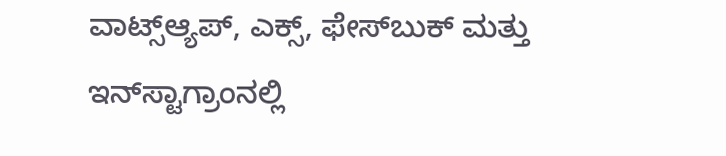ವಾಟ್ಸ್ಆ್ಯಪ್, ಎಕ್ಸ್, ಫೇಸ್‌ಬುಕ್ ಮತ್ತು ಇನ್‌ಸ್ಟಾಗ್ರಾಂನಲ್ಲಿ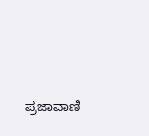ಪ್ರಜಾವಾಣಿ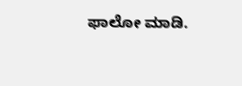ಫಾಲೋ ಮಾಡಿ.